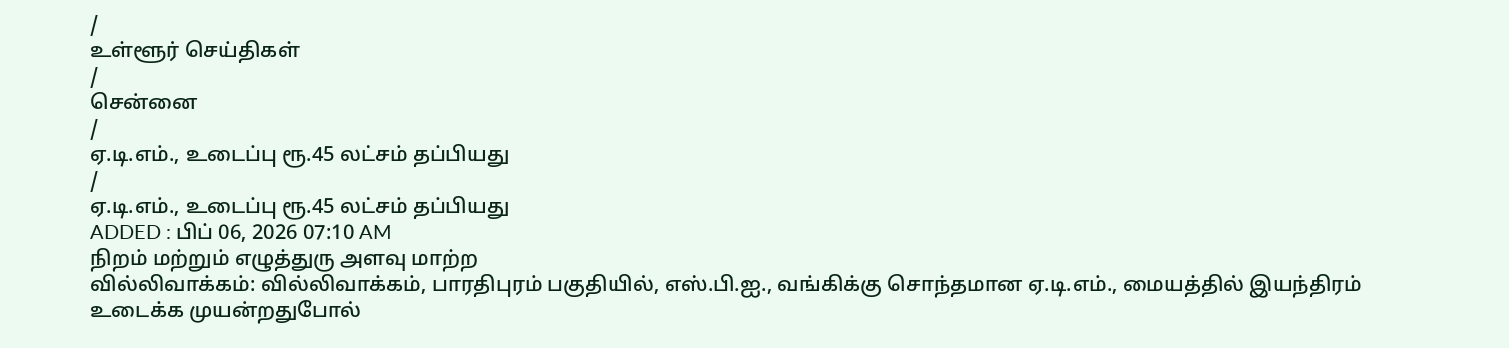/
உள்ளூர் செய்திகள்
/
சென்னை
/
ஏ.டி.எம்., உடைப்பு ரூ.45 லட்சம் தப்பியது
/
ஏ.டி.எம்., உடைப்பு ரூ.45 லட்சம் தப்பியது
ADDED : பிப் 06, 2026 07:10 AM
நிறம் மற்றும் எழுத்துரு அளவு மாற்ற
வில்லிவாக்கம்: வில்லிவாக்கம், பாரதிபுரம் பகுதியில், எஸ்.பி.ஐ., வங்கிக்கு சொந்தமான ஏ.டி.எம்., மையத்தில் இயந்திரம் உடைக்க முயன்றதுபோல்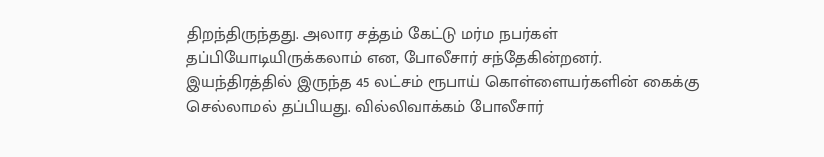திறந்திருந்தது. அலார சத்தம் கேட்டு மர்ம நபர்கள் தப்பியோடியிருக்கலாம் என, போலீசார் சந்தேகின்றனர்.
இயந்திரத்தில் இருந்த 45 லட்சம் ரூபாய் கொள்ளையர்களின் கைக்கு செல்லாமல் தப்பியது. வில்லிவாக்கம் போலீசார்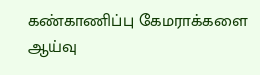கண்காணிப்பு கேமராக்களை ஆய்வு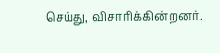செய்து, விசாரிக்கின்றனர்.